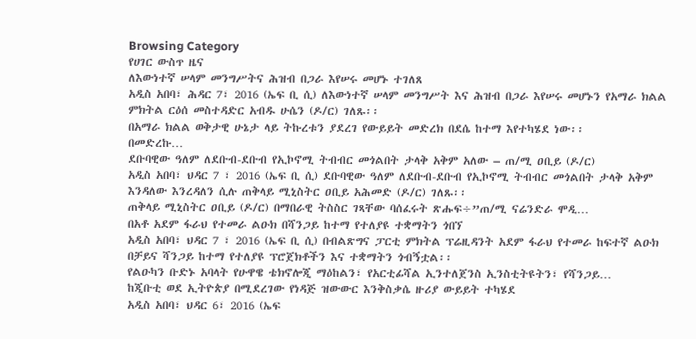Browsing Category
የሀገር ውስጥ ዜና
ለእውነተኛ ሠላም መንግሥትና ሕዝብ በጋራ እየሠሩ መሆኑ ተገለጸ
አዲስ አበባ፣ ሕዳር 7፣ 2016 (ኤፍ ቢ ሲ) ለእውነተኛ ሠላም መንግሥት እና ሕዝብ በጋራ እየሠሩ መሆኑን የአማራ ክልል ምክትል ርዕሰ መስተዳድር አብዱ ሁሴን (ዶ/ር) ገለጹ፡፡
በአማራ ክልል ወቅታዊ ሁኔታ ላይ ትኩረቱን ያደረገ የውይይት መድረክ በደሴ ከተማ እየተካሄደ ነው፡፡
በመድረኩ…
ደቡባዊው ዓለም ለደቡብ-ደቡብ የኢኮኖሚ ትብብር መጎልበት ታላቅ አቅም አለው – ጠ/ሚ ዐቢይ (ዶ/ር)
አዲስ አበባ፣ ህዳር 7 ፣ 2016 (ኤፍ ቢ ሲ) ደቡባዊው ዓለም ለደቡብ-ደቡብ የኢኮኖሚ ትብብር መጎልበት ታላቅ አቅም እንዳለው እንረዳለን ሲሉ ጠቅላይ ሚኒስትር ዐቢይ አሕመድ (ዶ/ር) ገለጹ፡፡
ጠቅላይ ሚኒስትር ዐቢይ (ዶ/ር) በማበራዊ ትስስር ገጻቸው ባሰፈሩት ጽሑፍ÷”ጠ/ሚ ናሬንድራ ሞዲ…
በአቶ አደም ፋራህ የተመራ ልዑክ በሻንጋይ ከተማ የተለያዩ ተቋማትን ጎበኘ
አዲስ አበባ፣ ህዳር 7 ፣ 2016 (ኤፍ ቢ ሲ) በብልጽግና ፓርቲ ምክትል ፕሬዚዳንት አደም ፋራህ የተመራ ከፍተኛ ልዑክ በቻይና ሻንጋይ ከተማ የተለያዩ ፕሮጀክቶችን እና ተቋማትን ጎብኝቷል፡፡
የልዑካን ቡድኑ አባላት የሁዋዌ ቴክኖሎጂ ማዕከልን፣ የአርቲፊሻል ኢንተለጀንስ ኢንስቲትዩትን፣ የሻንጋይ…
ከጂቡቲ ወደ ኢትዮጵያ በሚደረገው የነዳጅ ዝውውር እንቅስቃሴ ዙሪያ ውይይት ተካሄደ
አዲስ አበባ፣ ህዳር 6፣ 2016 (ኤፍ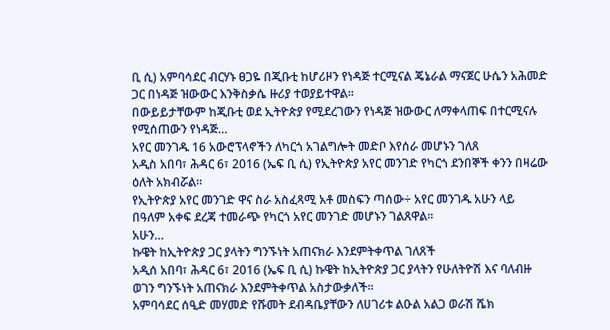ቢ ሲ) አምባሳደር ብርሃኑ ፀጋዬ በጂቡቲ ከሆሪዞን የነዳጅ ተርሚናል ጄኔራል ማናጀር ሁሴን አሕመድ ጋር በነዳጅ ዝውውር እንቅስቃሴ ዙሪያ ተወያይተዋል፡፡
በውይይታቸውም ከጂቡቲ ወደ ኢትዮጵያ የሚደረገውን የነዳጅ ዝውውር ለማቀላጠፍ በተርሚናሉ የሚሰጠውን የነዳጅ…
አየር መንገዱ 16 አውሮፕላኖችን ለካርጎ አገልግሎት መድቦ እየሰራ መሆኑን ገለጸ
አዲስ አበባ፣ ሕዳር 6፣ 2016 (ኤፍ ቢ ሲ) የኢትዮጵያ አየር መንገድ የካርጎ ደንበኞች ቀንን በዛሬው ዕለት አክብሯል።
የኢትዮጵያ አየር መንገድ ዋና ስራ አስፈጻሚ አቶ መስፍን ጣሰው÷ አየር መንገዱ አሁን ላይ በዓለም አቀፍ ደረጃ ተመራጭ የካርጎ አየር መንገድ መሆኑን ገልጸዋል፡፡
አሁን…
ኩዌት ከኢትዮጵያ ጋር ያላትን ግንኙነት አጠናክራ እንደምትቀጥል ገለጸች
አዲሰ አበባ፣ ሕዳር 6፣ 2016 (ኤፍ ቢ ሲ) ኩዌት ከኢትዮጵያ ጋር ያላትን የሁለትዮሽ እና ባለብዙ ወገን ግንኙነት አጠናክራ እንደምትቀጥል አስታውቃለች፡፡
አምባሳደር ሰዒድ መሃመድ የሹመት ደብዳቤያቸውን ለሀገሪቱ ልዑል አልጋ ወራሽ ሼክ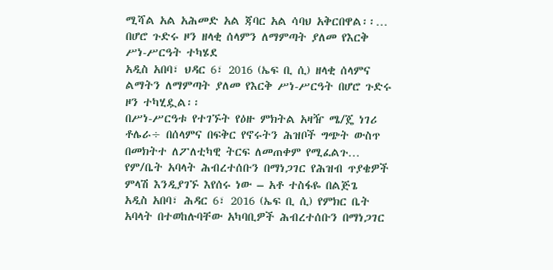ሚሻል አል አሕመድ አል ጃባር አል ሳባህ አቅርበዋል፡፡…
በሆሮ ጉድሩ ዞን ዘላቂ ሰላምን ለማምጣት ያለመ የእርቅ ሥነ-ሥርዓት ተካሄደ
አዲስ አበባ፣ ህዳር 6፣ 2016 (ኤፍ ቢ ሲ) ዘላቂ ሰላምና ልማትን ለማምጣት ያለመ የእርቅ ሥነ-ሥርዓት በሆሮ ጉድሩ ዞን ተካሂዷል፡፡
በሥነ-ሥርዓቱ የተገኙት የዕዙ ምክትል አዛዥ ሜ/ጄ ነገሪ ቶሌራ÷ በሰላምና በፍቅር የኖሩትን ሕዝቦች ግጭት ውስጥ በመክትተ ለፖለቲካዊ ትርፍ ለመጠቀም የሚፈልጉ…
የም/ቤት አባላት ሕብረተሰቡን በማነጋገር የሕዝብ ጥያቄዎች ምላሽ እንዲያገኙ እየሰሩ ነው – አቶ ተስፋዬ በልጅጌ
አዲስ አበባ፣ ሕዳር 6፣ 2016 (ኤፍ ቢ ሲ) የምክር ቤት አባላት በተወከሉባቸው አካባቢዎች ሕብረተሰቡን በማነጋገር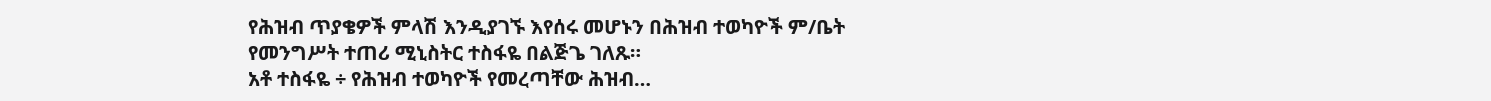የሕዝብ ጥያቄዎች ምላሽ እንዲያገኙ እየሰሩ መሆኑን በሕዝብ ተወካዮች ም/ቤት የመንግሥት ተጠሪ ሚኒስትር ተስፋዬ በልጅጌ ገለጹ።
አቶ ተስፋዬ ÷ የሕዝብ ተወካዮች የመረጣቸው ሕዝብ…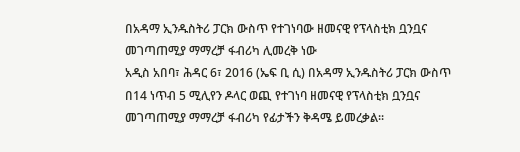በአዳማ ኢንዱስትሪ ፓርክ ውስጥ የተገነባው ዘመናዊ የፕላስቲክ ቧንቧና መገጣጠሚያ ማማረቻ ፋብሪካ ሊመረቅ ነው
አዲስ አበባ፣ ሕዳር 6፣ 2016 (ኤፍ ቢ ሲ) በአዳማ ኢንዱስትሪ ፓርክ ውስጥ በ14 ነጥብ 5 ሚሊየን ዶላር ወጪ የተገነባ ዘመናዊ የፕላስቲክ ቧንቧና መገጣጠሚያ ማማረቻ ፋብሪካ የፊታችን ቅዳሜ ይመረቃል፡፡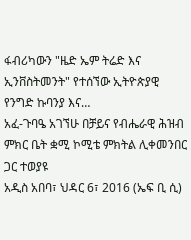ፋብሪካውን "ዜድ ኤም ትሬድ እና ኢንቨስትመንት" የተሰኘው ኢትዮጵያዊ የንግድ ኩባንያ እና…
አፈ-ጉባዔ አገኘሁ በቻይና የብሔራዊ ሕዝብ ምክር ቤት ቋሚ ኮሚቴ ምክትል ሊቀመንበር ጋር ተወያዩ
አዲስ አበባ፣ ህዳር 6፣ 2016 (ኤፍ ቢ ሲ)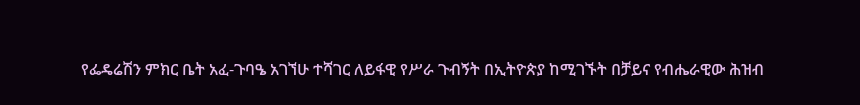የፌዴሬሽን ምክር ቤት አፈ-ጉባዔ አገኘሁ ተሻገር ለይፋዊ የሥራ ጉብኝት በኢትዮጵያ ከሚገኙት በቻይና የብሔራዊው ሕዝብ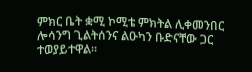ምክር ቤት ቋሚ ኮሚቴ ምክትል ሊቀመንበር ሎሳንግ ጊልትሰንና ልዑካን ቡድናቸው ጋር ተወያይተዋል፡፡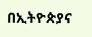በኢትዮጵያና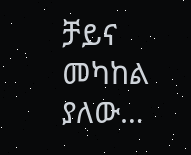ቻይና መካከል ያለው…